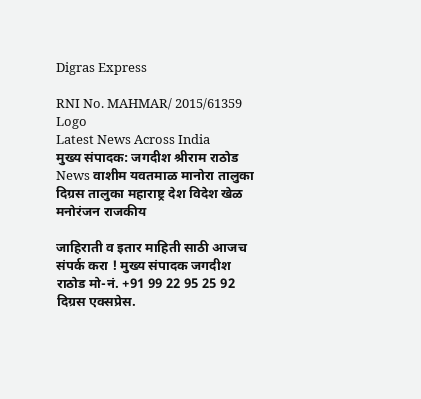Digras Express

RNI No. MAHMAR/ 2015/61359
Logo
Latest News Across India
मुख्य संपादक: जगदीश श्रीराम राठोड
News वाशीम यवतमाळ मानोरा तालुका दिग्रस तालुका महाराष्ट्र देश विदेश खेळ मनोरंजन राजकीय

जाहिराती व इतार माहिती साठी आजच संपर्क करा ! मुख्य संपादक जगदीश राठोड मो-नं. +91 99 22 95 25 92 दिग्रस एक्सप्रेस.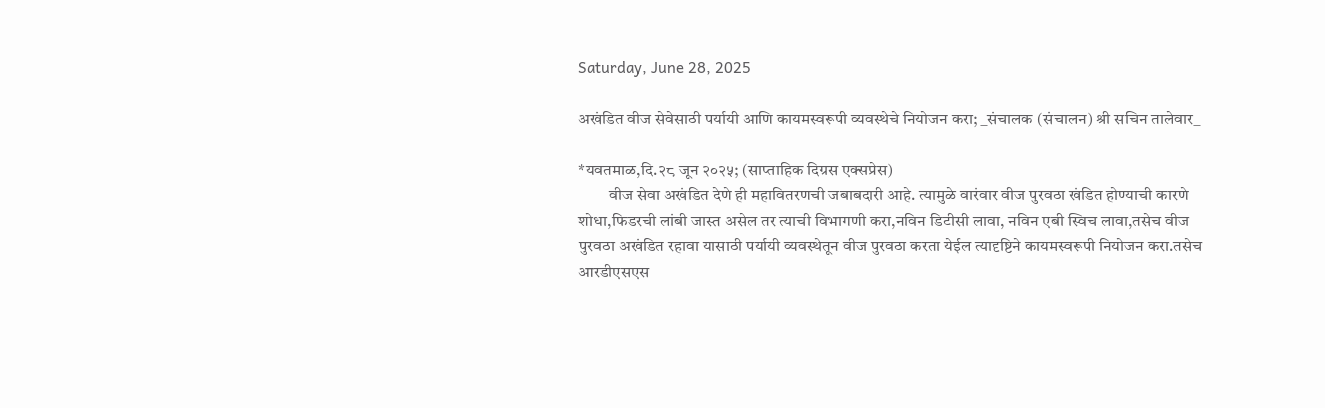Saturday, June 28, 2025

अखंडित वीज सेवेसाठी पर्यायी आणि कायमस्वरूपी व्यवस्थेचे नियोजन करा; _संचालक (संचालन) श्री सचिन तालेवार_

*यवतमाळ,दि.२८ जून २०२५; (साप्ताहिक दिग्रस एक्सप्रेस)
         वीज सेवा अखंडित देणे ही महावितरणची जबाबदारी आहे. त्यामुळे वारंवार वीज पुरवठा खंडित होण्याची कारणे शोधा,फिडरची लांबी जास्त असेल तर त्याची विभागणी करा,नविन डिटीसी लावा, नविन एबी स्विच लावा,तसेच वीज पुरवठा अखंडित रहावा यासाठी पर्यायी व्यवस्थेतून वीज पुरवठा करता येईल त्यादृष्टिने कायमस्वरूपी नियोजन करा.तसेच आरडीएसएस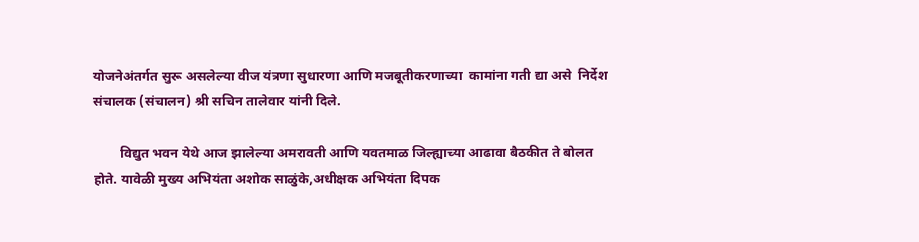योजनेअंतर्गत सुरू असलेल्या वीज यंत्रणा सुधारणा आणि मजबूतीकरणाच्या  कामांना गती द्या असे  निर्देश संचालक (संचालन) श्री सचिन तालेवार यांनी दिले.

        विद्युत भवन येथे आज झालेल्या अमरावती आणि यवतमाळ जिल्ह्याच्या आढावा बैठकीत ते बोलत होते. यावेळी मुख्य अभियंता अशोक साळुंके,अधीक्षक अभियंता दिपक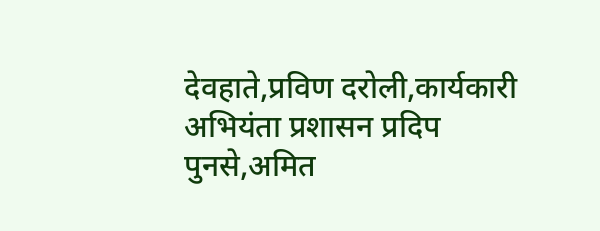देवहाते,प्रविण दरोली,कार्यकारी अभियंता प्रशासन प्रदिप पुनसे,अमित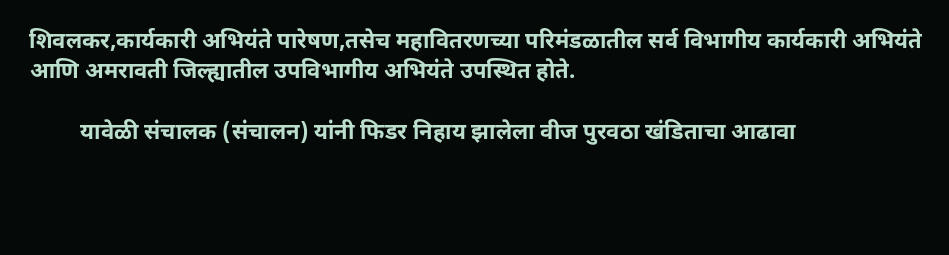शिवलकर,कार्यकारी अभियंते पारेषण,तसेच महावितरणच्या परिमंडळातील सर्व विभागीय कार्यकारी अभियंते आणि अमरावती जिल्ह्यातील उपविभागीय अभियंते उपस्थित होते.

         यावेळी संचालक (संचालन) यांनी फिडर निहाय झालेला वीज पुरवठा खंडिताचा आढावा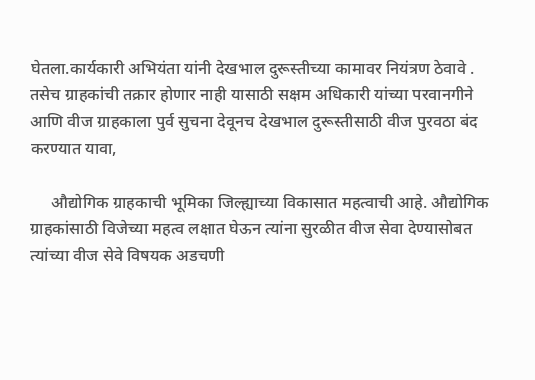घेतला.कार्यकारी अभियंता यांनी देखभाल दुरूस्तीच्या कामावर नियंत्रण ठेवावे . तसेच ग्राहकांची तक्रार होणार नाही यासाठी सक्षम अधिकारी यांच्या परवानगीने आणि वीज ग्राहकाला पुर्व सुचना देवूनच देखभाल दुरूस्तीसाठी वीज पुरवठा बंद करण्यात यावा,

     औद्योगिक ग्राहकाची भूमिका जिल्ह्याच्या विकासात महत्वाची आहे. औद्योगिक ग्राहकांसाठी विजेच्या महत्व लक्षात घेऊन त्यांना सुरळीत वीज सेवा देण्यासोबत त्यांच्या वीज सेवे विषयक अडचणी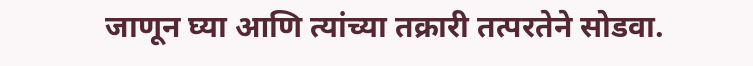जाणून घ्या आणि त्यांच्या तक्रारी तत्परतेने सोडवा.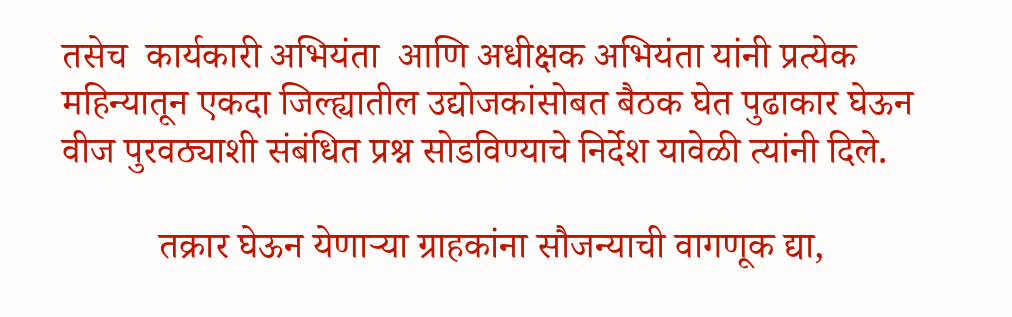तसेच  कार्यकारी अभियंता  आणि अधीक्षक अभियंता यांनी प्रत्येक महिन्यातून एकदा जिल्ह्यातील उद्योजकांसोबत बैठक घेत पुढाकार घेऊन वीज पुरवठ्याशी संबंधित प्रश्न सोडविण्याचे निर्देश यावेळी त्यांनी दिले.

          तक्रार घेऊन येणाऱ्या ग्राहकांना सौजन्याची वागणूक द्या,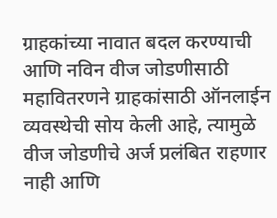ग्राहकांच्या नावात बदल करण्याची आणि नविन वीज जोडणीसाठी महावितरणने ग्राहकांसाठी ऑनलाईन व्यवस्थेची सोय केली आहे, त्यामुळे  वीज जोडणीचे अर्ज प्रलंबित राहणार नाही आणि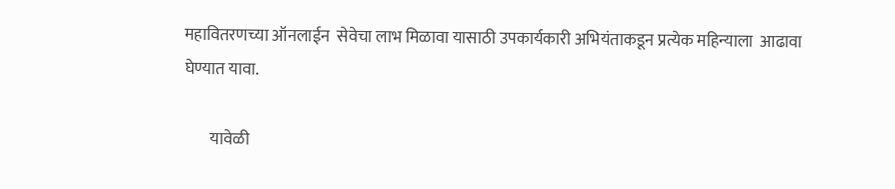महावितरणच्या ऑनलाईन  सेवेचा लाभ मिळावा यासाठी उपकार्यकारी अभियंताकडून प्रत्येक महिन्याला  आढावा घेण्यात यावा.

        यावेळी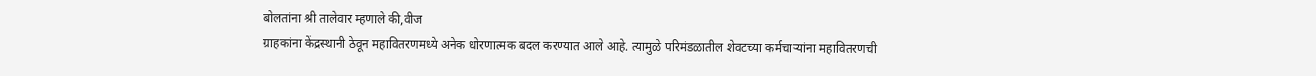बोलतांना श्री तालेवार म्हणाले की,वीज
ग्राहकांना केंद्रस्थानी ठेवून महावितरणमध्ये अनेक धोरणात्मक बदल करण्यात आले आहे. त्यामुळे परिमंडळातील शेवटच्या कर्मचाऱ्यांना महावितरणची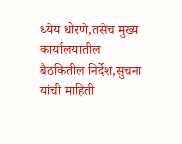ध्येय धोरणे,तसेच मुख्य कार्यालयातील बैठकितील निर्देश,सुचना यांची माहिती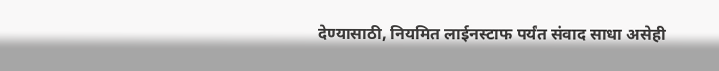देण्यासाठी, नियमित लाईनस्टाफ पर्यंत संवाद साधा असेही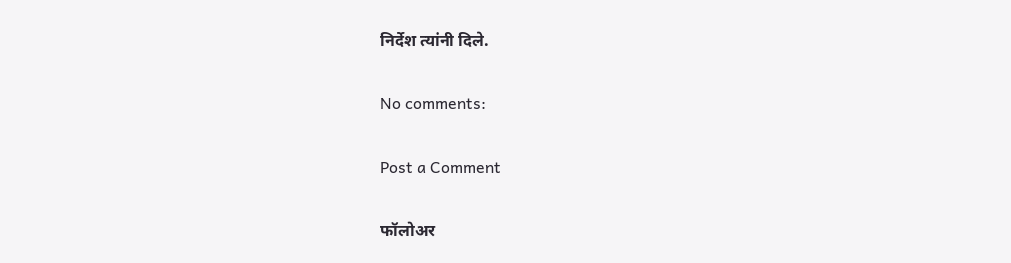निर्देश त्यांनी दिले.

No comments:

Post a Comment

फॉलोअर